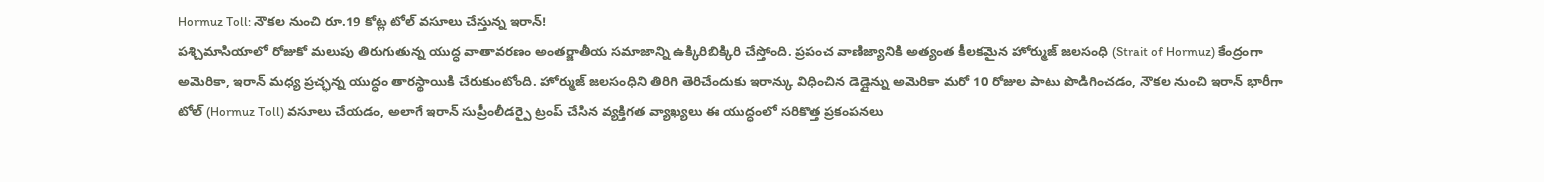Hormuz Toll: నౌకల నుంచి రూ.19 కోట్ల టోల్ వసూలు చేస్తున్న ఇరాన్!
పశ్చిమాసియాలో రోజుకో మలుపు తిరుగుతున్న యుద్ధ వాతావరణం అంతర్జాతీయ సమాజాన్ని ఉక్కిరిబిక్కిరి చేస్తోంది. ప్రపంచ వాణిజ్యానికి అత్యంత కీలకమైన హోర్ముజ్ జలసంధి (Strait of Hormuz) కేంద్రంగా అమెరికా, ఇరాన్ మధ్య ప్రచ్ఛన్న యుద్ధం తారస్థాయికి చేరుకుంటోంది. హోర్ముజ్ జలసంధిని తిరిగి తెరిచేందుకు ఇరాన్కు విధించిన డెడ్లైన్ను అమెరికా మరో 10 రోజుల పాటు పొడిగించడం, నౌకల నుంచి ఇరాన్ భారీగా టోల్ (Hormuz Toll) వసూలు చేయడం, అలాగే ఇరాన్ సుప్రీంలీడర్పై ట్రంప్ చేసిన వ్యక్తిగత వ్యాఖ్యలు ఈ యుద్ధంలో సరికొత్త ప్రకంపనలు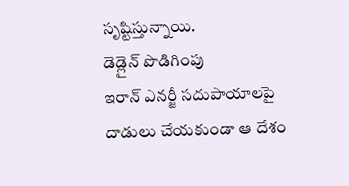సృష్టిస్తున్నాయి.
డెడ్లైన్ పొడిగింపు
ఇరాన్ ఎనర్జీ సదుపాయాలపై దాడులు చేయకుండా ఆ దేశం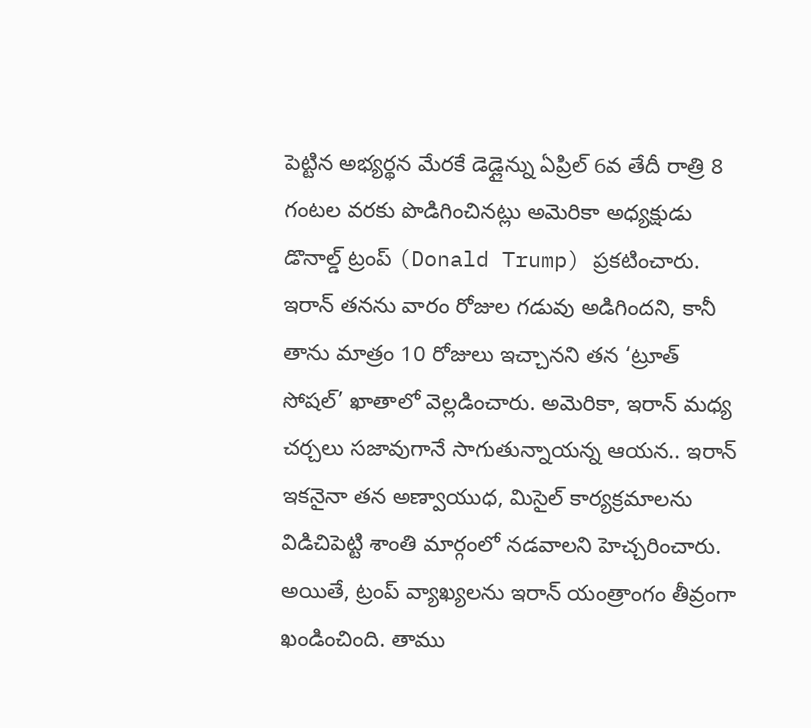పెట్టిన అభ్యర్థన మేరకే డెడ్లైన్ను ఏప్రిల్ 6వ తేదీ రాత్రి 8 గంటల వరకు పొడిగించినట్లు అమెరికా అధ్యక్షుడు డొనాల్డ్ ట్రంప్ (Donald Trump) ప్రకటించారు. ఇరాన్ తనను వారం రోజుల గడువు అడిగిందని, కానీ తాను మాత్రం 10 రోజులు ఇచ్చానని తన ‘ట్రూత్ సోషల్’ ఖాతాలో వెల్లడించారు. అమెరికా, ఇరాన్ మధ్య చర్చలు సజావుగానే సాగుతున్నాయన్న ఆయన.. ఇరాన్ ఇకనైనా తన అణ్వాయుధ, మిసైల్ కార్యక్రమాలను విడిచిపెట్టి శాంతి మార్గంలో నడవాలని హెచ్చరించారు.
అయితే, ట్రంప్ వ్యాఖ్యలను ఇరాన్ యంత్రాంగం తీవ్రంగా ఖండించింది. తాము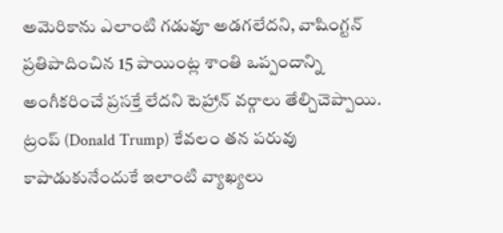అమెరికాను ఎలాంటి గడువూ అడగలేదని, వాషింగ్టన్ ప్రతిపాదించిన 15 పాయింట్ల శాంతి ఒప్పందాన్ని అంగీకరించే ప్రసక్తే లేదని టెహ్రాన్ వర్గాలు తేల్చిచెప్పాయి. ట్రంప్ (Donald Trump) కేవలం తన పరువు కాపాడుకునేందుకే ఇలాంటి వ్యాఖ్యలు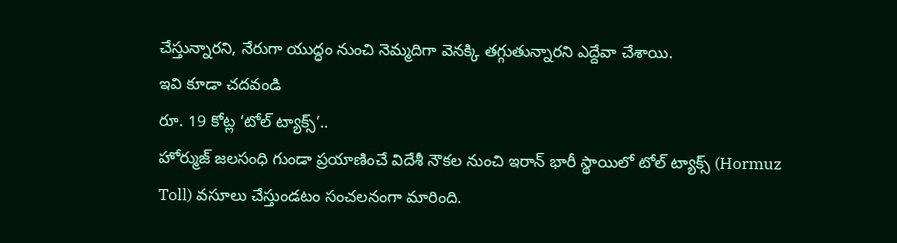చేస్తున్నారని, నేరుగా యుద్ధం నుంచి నెమ్మదిగా వెనక్కి తగ్గుతున్నారని ఎద్దేవా చేశాయి.
ఇవి కూడా చదవండి
రూ. 19 కోట్ల ‘టోల్ ట్యాక్స్’..
హోర్ముజ్ జలసంధి గుండా ప్రయాణించే విదేశీ నౌకల నుంచి ఇరాన్ భారీ స్థాయిలో టోల్ ట్యాక్స్ (Hormuz Toll) వసూలు చేస్తుండటం సంచలనంగా మారింది.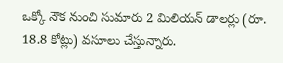ఒక్కో నౌక నుంచి సుమారు 2 మిలియన్ డాలర్లు (రూ. 18.8 కోట్లు) వసూలు చేస్తున్నారు.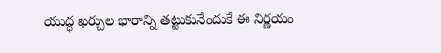యుద్ధ ఖర్చుల భారాన్ని తట్టుకునేందుకే ఈ నిర్ణయం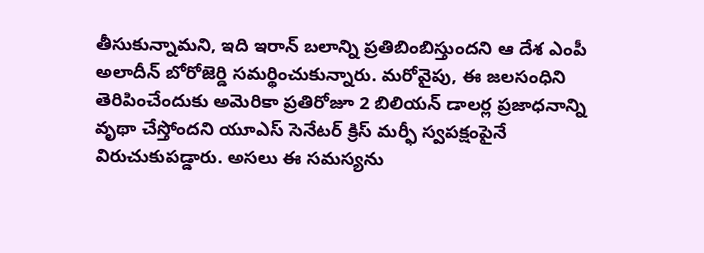తీసుకున్నామని, ఇది ఇరాన్ బలాన్ని ప్రతిబింబిస్తుందని ఆ దేశ ఎంపీ అలాదీన్ బోరోజెర్డి సమర్థించుకున్నారు. మరోవైపు, ఈ జలసంధిని తెరిపించేందుకు అమెరికా ప్రతిరోజూ 2 బిలియన్ డాలర్ల ప్రజాధనాన్ని వృథా చేస్తోందని యూఎస్ సెనేటర్ క్రిస్ మర్ఫీ స్వపక్షంపైనే విరుచుకుపడ్డారు. అసలు ఈ సమస్యను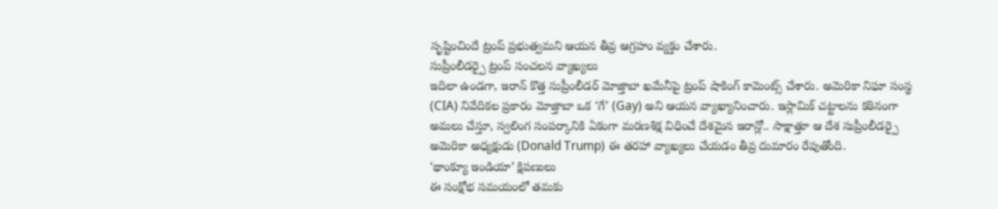సృష్టించిందే ట్రంప్ ప్రభుత్వమని ఆయన తీవ్ర ఆగ్రహం వ్యక్తం చేశారు.
సుప్రీంలీడర్పై ట్రంప్ సంచలన వ్యాఖ్యలు
ఇదిలా ఉండగా, ఇరాన్ కొత్త సుప్రీంలీడర్ మోజ్తాబా ఖమేనీపై ట్రంప్ షాకింగ్ కామెంట్స్ చేశారు. అమెరికా నిఘా సంస్థ (CIA) నివేదికల ప్రకారం మోజ్తాబా ఒక ‘గే’ (Gay) అని ఆయన వ్యాఖ్యానించారు. ఇస్లామిక్ చట్టాలను కఠినంగా అమలు చేస్తూ, స్వలింగ సంపర్కానికి ఏకంగా మరణశిక్ష విధించే దేశమైన ఇరాన్లో.. సాక్షాత్తూ ఆ దేశ సుప్రీంలీడర్పై అమెరికా అధ్యక్షుడు (Donald Trump) ఈ తరహా వ్యాఖ్యలు చేయడం తీవ్ర దుమారం రేపుతోంది.
‘థాంక్యూ ఇండియా’ క్షిపణులు
ఈ సంక్షోభ సమయంలో తమకు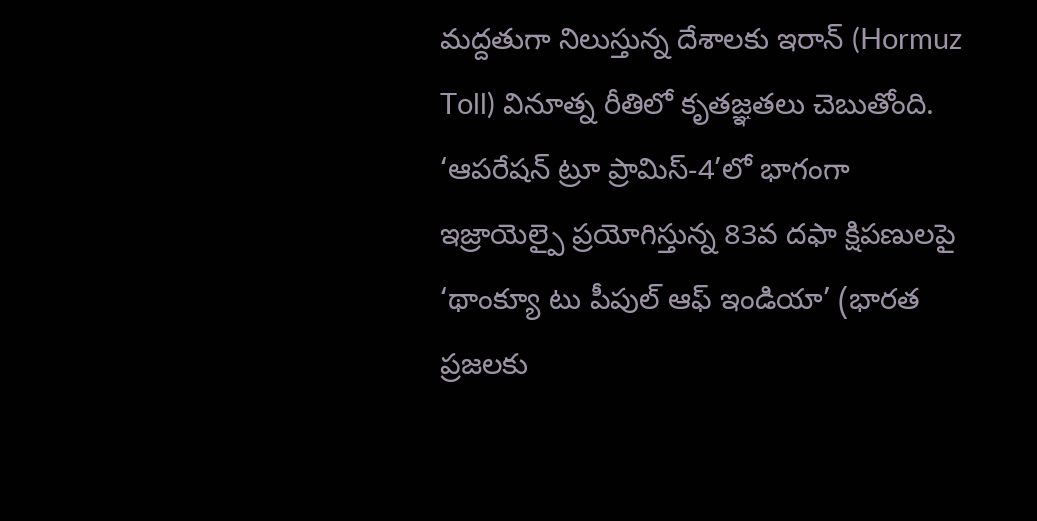మద్దతుగా నిలుస్తున్న దేశాలకు ఇరాన్ (Hormuz Toll) వినూత్న రీతిలో కృతజ్ఞతలు చెబుతోంది. ‘ఆపరేషన్ ట్రూ ప్రామిస్-4’లో భాగంగా ఇజ్రాయెల్పై ప్రయోగిస్తున్న 83వ దఫా క్షిపణులపై ‘థాంక్యూ టు పీపుల్ ఆఫ్ ఇండియా’ (భారత ప్రజలకు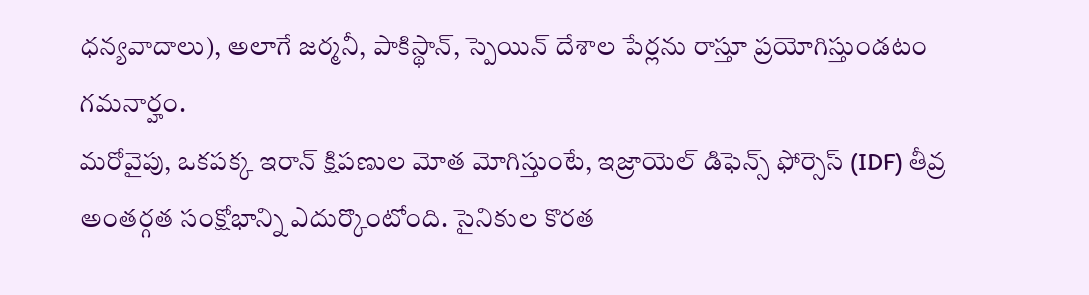ధన్యవాదాలు), అలాగే జర్మనీ, పాకిస్థాన్, స్పెయిన్ దేశాల పేర్లను రాస్తూ ప్రయోగిస్తుండటం గమనార్హం.
మరోవైపు, ఒకపక్క ఇరాన్ క్షిపణుల మోత మోగిస్తుంటే, ఇజ్రాయెల్ డిఫెన్స్ ఫోర్సెస్ (IDF) తీవ్ర అంతర్గత సంక్షోభాన్ని ఎదుర్కొంటోంది. సైనికుల కొరత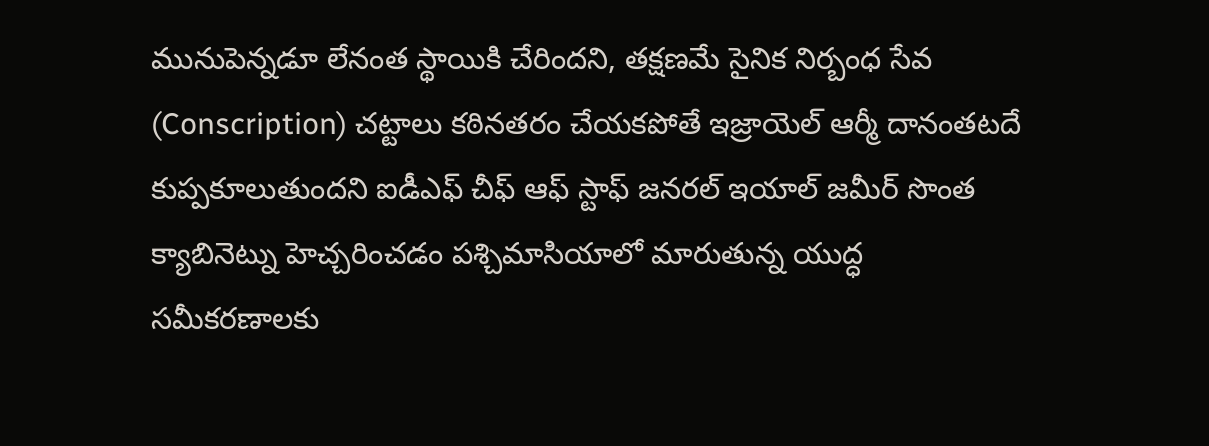మునుపెన్నడూ లేనంత స్థాయికి చేరిందని, తక్షణమే సైనిక నిర్బంధ సేవ (Conscription) చట్టాలు కఠినతరం చేయకపోతే ఇజ్రాయెల్ ఆర్మీ దానంతటదే కుప్పకూలుతుందని ఐడీఎఫ్ చీఫ్ ఆఫ్ స్టాఫ్ జనరల్ ఇయాల్ జమీర్ సొంత క్యాబినెట్ను హెచ్చరించడం పశ్చిమాసియాలో మారుతున్న యుద్ధ సమీకరణాలకు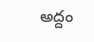అద్దం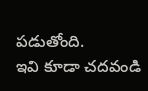పడుతోంది.
ఇవి కూడా చదవండి